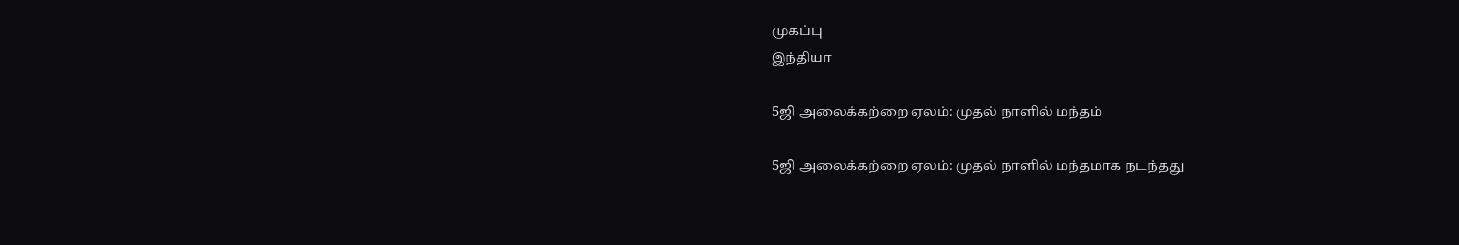முகப்பு
இந்தியா

5ஜி அலைக்கற்றை ஏலம்: முதல் நாளில் மந்தம்

5ஜி அலைக்கற்றை ஏலம்: முதல் நாளில் மந்தமாக நடந்தது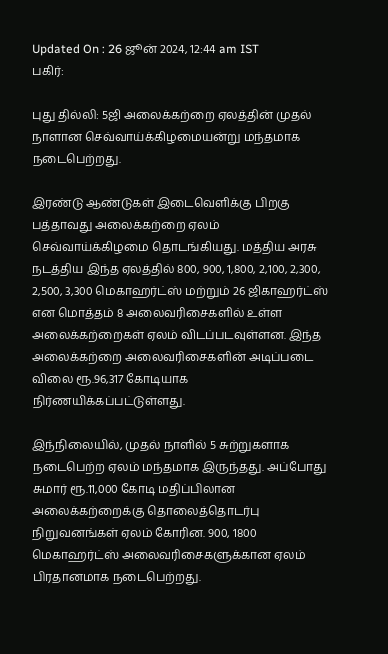Updated On : 26 ஜூன் 2024, 12:44 am IST
பகிர்:

புது தில்லி: 5ஜி அலைக்கற்றை ஏலத்தின் முதல் நாளான செவ்வாய்க்கிழமையன்று மந்தமாக நடைபெற்றது.

இரண்டு ஆண்டுகள் இடைவெளிக்கு பிறகு பத்தாவது அலைக்கற்றை ஏலம் செவ்வாய்க்கிழமை தொடங்கியது. மத்திய அரசு நடத்திய இந்த ஏலத்தில் 800, 900, 1,800, 2,100, 2,300, 2,500, 3,300 மெகாஹர்ட்ஸ் மற்றும் 26 ஜிகாஹர்ட்ஸ் என மொத்தம் 8 அலைவரிசைகளில் உள்ள அலைக்கற்றைகள் ஏலம் விடப்படவுள்ளன. இந்த அலைக்கற்றை அலைவரிசைகளின் அடிப்படை விலை ரூ.96,317 கோடியாக நிர்ணயிக்கப்பட்டுள்ளது.

இந்நிலையில், முதல் நாளில் 5 சுற்றுகளாக நடைபெற்ற ஏலம் மந்தமாக இருந்தது. அப்போது சுமார் ரூ.11,000 கோடி மதிப்பிலான அலைக்கற்றைக்கு தொலைத்தொடர்பு நிறுவனங்கள் ஏலம் கோரின. 900, 1800 மெகாஹர்ட்ஸ் அலைவரிசைகளுக்கான ஏலம் பிரதானமாக நடைபெற்றது.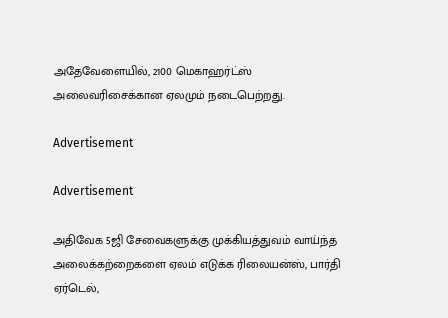அதேவேளையில், 2100 மெகாஹர்ட்ஸ் அலைவரிசைக்கான ஏலமும் நடைபெற்றது.

Advertisement

Advertisement

அதிவேக 5ஜி சேவைகளுக்கு முக்கியத்துவம் வாய்ந்த அலைக்கற்றைகளை ஏலம் எடுக்க ரிலையன்ஸ், பார்தி ஏர்டெல்,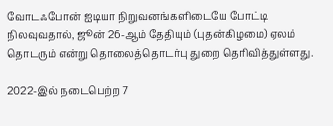வோடஃபோன் ஐடியா நிறுவனங்களிடையே போட்டி நிலவுவதால், ஜூன் 26-ஆம் தேதியும் (புதன்கிழமை) ஏலம் தொடரும் என்று தொலைத்தொடர்பு துறை தெரிவித்துள்ளது.

2022-இல் நடைபெற்ற 7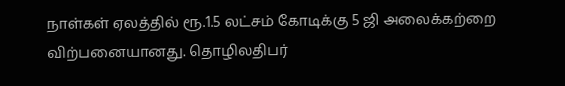நாள்கள் ஏலத்தில் ரூ.1.5 லட்சம் கோடிக்கு 5 ஜி அலைக்கற்றை விற்பனையானது. தொழிலதிபர்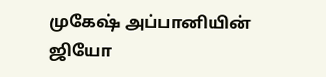முகேஷ் அப்பானியின் ஜியோ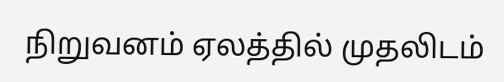நிறுவனம் ஏலத்தில் முதலிடம்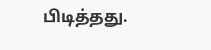பிடித்தது.